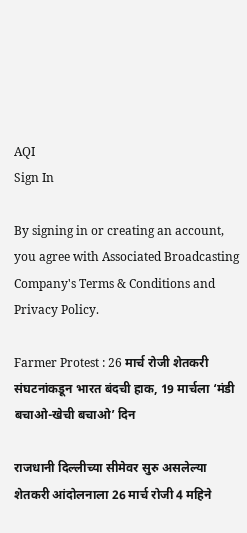AQI
Sign In

By signing in or creating an account, you agree with Associated Broadcasting Company's Terms & Conditions and Privacy Policy.

Farmer Protest : 26 मार्च रोजी शेतकरी संघटनांकडून भारत बंदची हाक, 19 मार्चला ‘मंडी बचाओ-खेची बचाओ’ दिन

राजधानी दिल्लीच्या सीमेवर सुरु असलेल्या शेतकरी आंदोलनाला 26 मार्च रोजी 4 महिने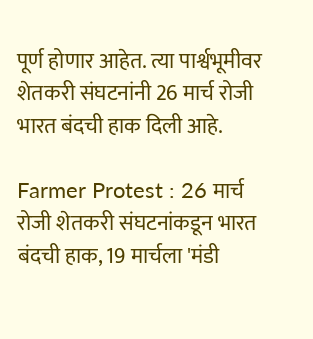पूर्ण होणार आहेत. त्या पार्श्वभूमीवर शेतकरी संघटनांनी 26 मार्च रोजी भारत बंदची हाक दिली आहे.

Farmer Protest : 26 मार्च रोजी शेतकरी संघटनांकडून भारत बंदची हाक, 19 मार्चला 'मंडी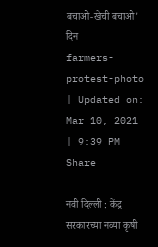बचाओ-खेची बचाओ' दिन
farmers-protest-photo
| Updated on: Mar 10, 2021 | 9:39 PM
Share

नवी दिल्ली : केंद्र सरकारच्या नव्या कृषी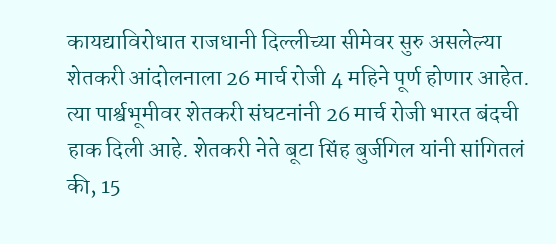कायद्याविरोधात राजधानी दिल्लीच्या सीमेवर सुरु असलेल्या शेतकरी आंदोलनाला 26 मार्च रोजी 4 महिने पूर्ण होणार आहेत. त्या पार्श्वभूमीवर शेतकरी संघटनांनी 26 मार्च रोजी भारत बंदची हाक दिली आहे. शेतकरी नेते बूटा सिंह बुर्जगिल यांनी सांगितलं की, 15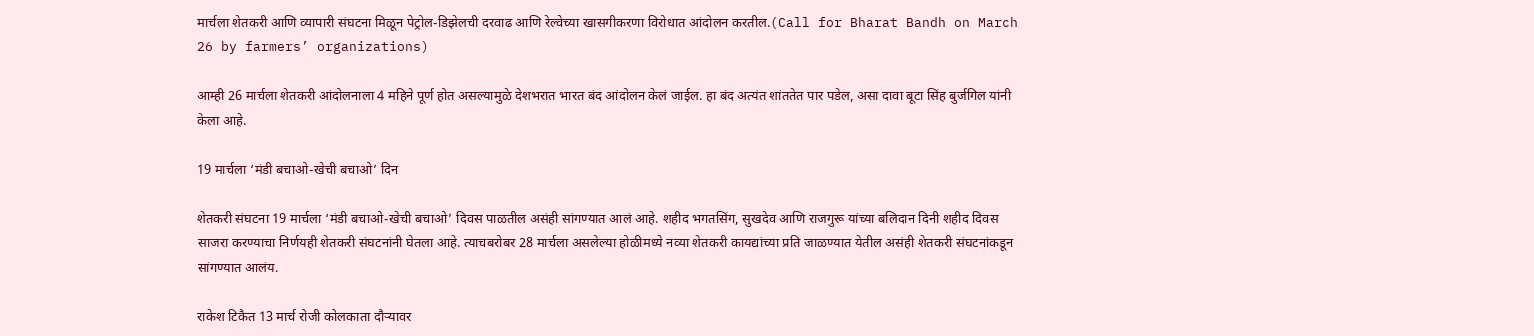मार्चला शेतकरी आणि व्यापारी संघटना मिळून पेट्रोल-डिझेलची दरवाढ आणि रेल्वेच्या खासगीकरणा विरोधात आंदोलन करतील.(Call for Bharat Bandh on March 26 by farmers’ organizations)

आम्ही 26 मार्चला शेतकरी आंदोलनाला 4 महिने पूर्ण होत असल्यामुळे देशभरात भारत बंद आंदोलन केलं जाईल. हा बंद अत्यंत शांततेत पार पडेल, असा दावा बूटा सिंह बुर्जगिल यांनी केला आहे.

19 मार्चला ‘मंडी बचाओ-खेची बचाओ’ दिन

शेतकरी संघटना 19 मार्चला ‘मंडी बचाओ-खेची बचाओ’ दिवस पाळतील असंही सांगण्यात आलं आहे. शहीद भगतसिंग, सुखदेव आणि राजगुरू यांच्या बलिदान दिनी शहीद दिवस साजरा करण्याचा निर्णयही शेतकरी संघटनांनी घेतला आहे. त्याचबरोबर 28 मार्चला असलेल्या होळीमध्ये नव्या शेतकरी कायद्यांच्या प्रति जाळण्यात येतील असंही शेतकरी संघटनांकडून सांगण्यात आलंय.

राकेश टिकैत 13 मार्च रोजी कोलकाता दौऱ्यावर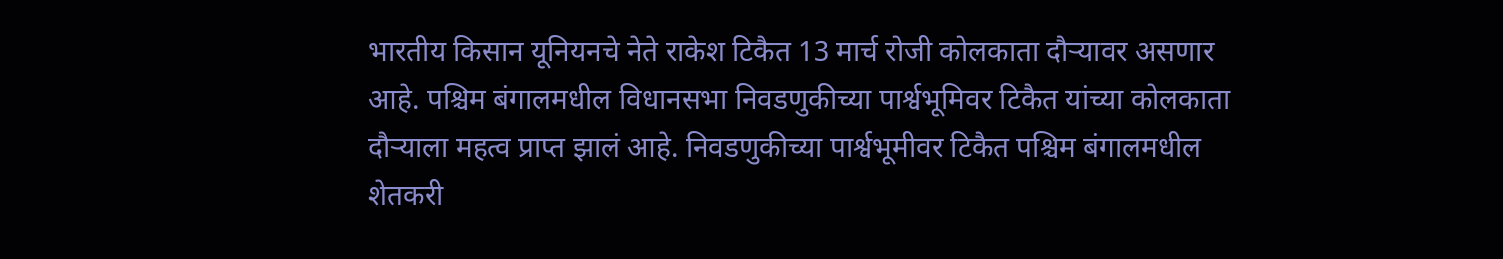भारतीय किसान यूनियनचे नेते राकेश टिकैत 13 मार्च रोजी कोलकाता दौऱ्यावर असणार आहे. पश्चिम बंगालमधील विधानसभा निवडणुकीच्या पार्श्वभूमिवर टिकैत यांच्या कोलकाता दौऱ्याला महत्व प्राप्त झालं आहे. निवडणुकीच्या पार्श्वभूमीवर टिकैत पश्चिम बंगालमधील शेतकरी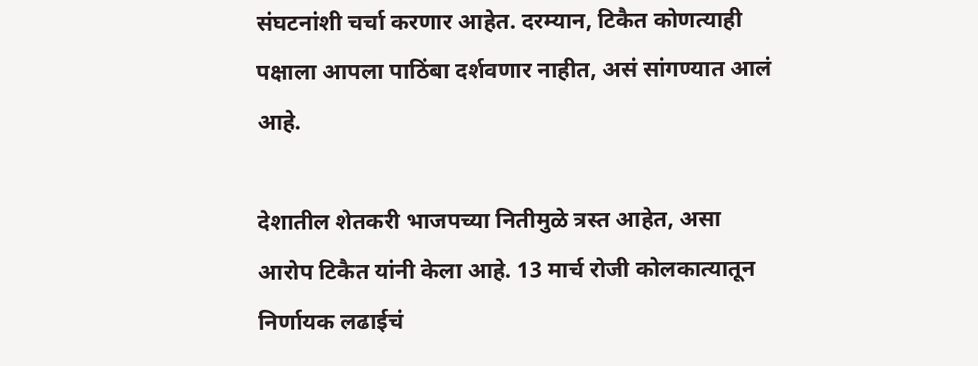संघटनांशी चर्चा करणार आहेत. दरम्यान, टिकैत कोणत्याही पक्षाला आपला पाठिंबा दर्शवणार नाहीत, असं सांगण्यात आलं आहे.

देशातील शेतकरी भाजपच्या नितीमुळे त्रस्त आहेत, असा आरोप टिकैत यांनी केला आहे. 13 मार्च रोजी कोलकात्यातून निर्णायक लढाईचं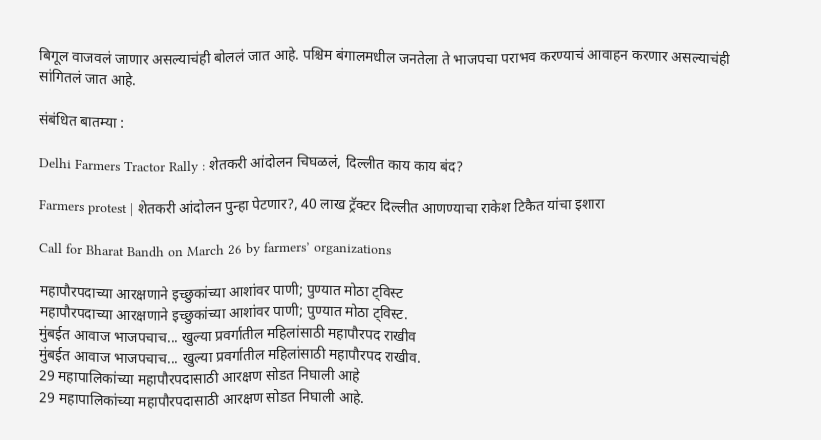बिगूल वाजवलं जाणार असल्याचंही बोललं जात आहे. पश्चिम बंगालमधील जनतेला ते भाजपचा पराभव करण्याचं आवाहन करणार असल्याचंही सांगितलं जात आहे.

संबंधित बातम्या :

Delhi Farmers Tractor Rally : शेतकरी आंदोलन चिघळलं, दिल्लीत काय काय बंद?

Farmers protest | शेतकरी आंदोलन पुन्हा पेटणार?, 40 लाख ट्रॅक्टर दिल्लीत आणण्याचा राकेश टिकैत यांचा इशारा

Call for Bharat Bandh on March 26 by farmers’ organizations

महापौरपदाच्या आरक्षणाने इच्छुकांच्या आशांवर पाणी; पुण्यात मोठा ट्विस्ट
महापौरपदाच्या आरक्षणाने इच्छुकांच्या आशांवर पाणी; पुण्यात मोठा ट्विस्ट.
मुंबईत आवाज भाजपचाच... खुल्या प्रवर्गातील महिलांसाठी महापौरपद राखीव
मुंबईत आवाज भाजपचाच... खुल्या प्रवर्गातील महिलांसाठी महापौरपद राखीव.
29 महापालिकांच्या महापौरपदासाठी आरक्षण सोडत निघाली आहे
29 महापालिकांच्या महापौरपदासाठी आरक्षण सोडत निघाली आहे.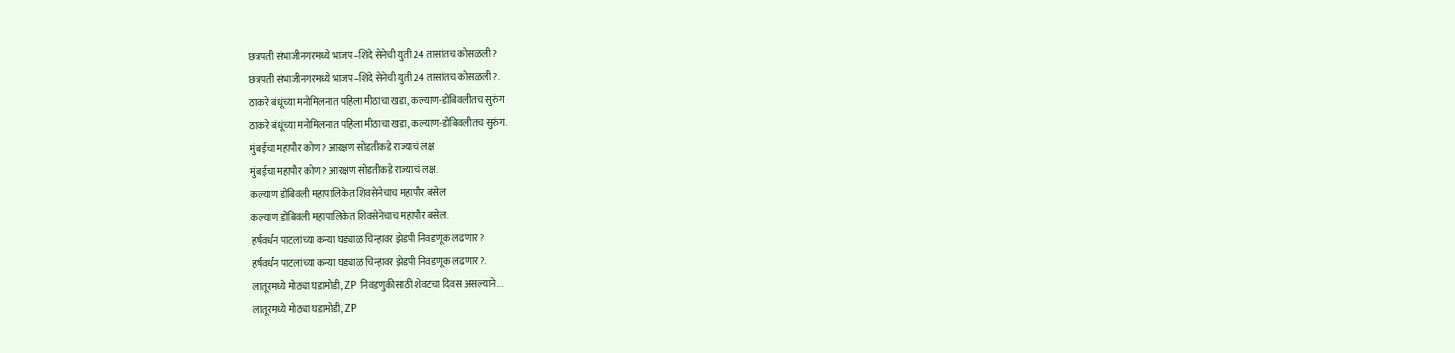छत्रपती संभाजीनगरमध्ये भाजप–शिंदे सेनेची युती 24 तासांतच कोसळली?
छत्रपती संभाजीनगरमध्ये भाजप–शिंदे सेनेची युती 24 तासांतच कोसळली?.
ठाकरे बंधूंच्या मनोमिलनात पहिला मीठाचा खडा, कल्याण-डोंबिवलीतच सुरुंग
ठाकरे बंधूंच्या मनोमिलनात पहिला मीठाचा खडा, कल्याण-डोंबिवलीतच सुरुंग.
मुंबईचा महापौर कोण? आरक्षण सोडतीकडे राज्याचं लक्ष
मुंबईचा महापौर कोण? आरक्षण सोडतीकडे राज्याचं लक्ष.
कल्याण डोंबिवली महापालिकेत शिवसेनेचाच महापौर बसेल
कल्याण डोंबिवली महापालिकेत शिवसेनेचाच महापौर बसेल.
हर्षवर्धन पाटलांच्या कन्या घड्याळ चिन्हावर झेडपी निवडणूक लढणार?
हर्षवर्धन पाटलांच्या कन्या घड्याळ चिन्हावर झेडपी निवडणूक लढणार?.
लातूरमध्ये मोठ्या घडामोडी, ZP निवडणुकीसाठी शेवटचा दिवस असल्याने...
लातूरमध्ये मोठ्या घडामोडी, ZP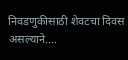निवडणुकीसाठी शेवटचा दिवस असल्याने....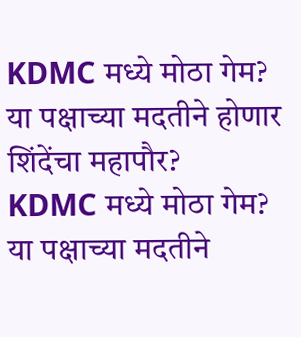KDMC मध्ये मोठा गेम? या पक्षाच्या मदतीने होणार शिंदेंचा महापौर?
KDMC मध्ये मोठा गेम? या पक्षाच्या मदतीने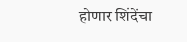होणार शिंदेंचा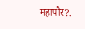महापौर?.